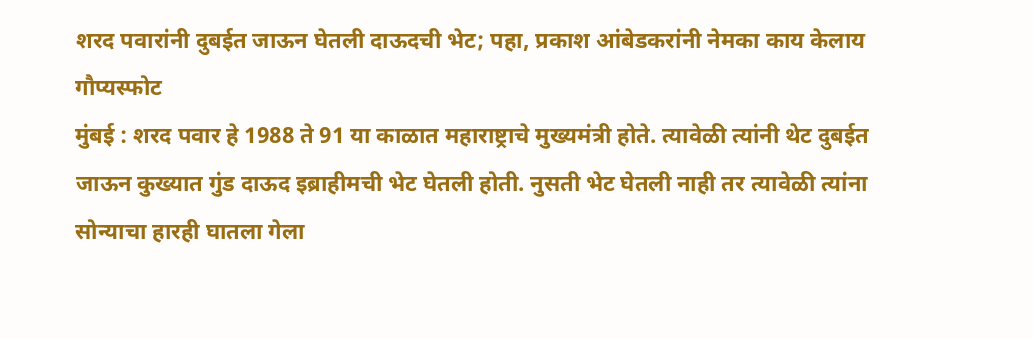शरद पवारांनी दुबईत जाऊन घेतली दाऊदची भेट; पहा, प्रकाश आंबेडकरांनी नेमका काय केलाय गौप्यस्फोट
मुंबई : शरद पवार हे 1988 ते 91 या काळात महाराष्ट्राचे मुख्यमंत्री होते. त्यावेळी त्यांनी थेट दुबईत जाऊन कुख्यात गुंड दाऊद इब्राहीमची भेट घेतली होती. नुसती भेट घेतली नाही तर त्यावेळी त्यांना सोन्याचा हारही घातला गेला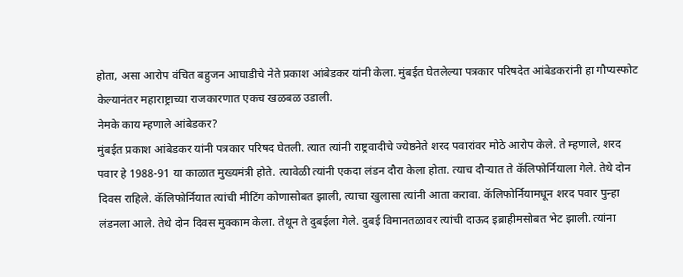होता, असा आरोप वंचित बहुजन आघाडीचे नेते प्रकाश आंबेडकर यांनी केला. मुंबईत घेतलेल्या पत्रकार परिषदेत आंबेडकरांनी हा गौप्यस्फोट केल्यानंतर महाराष्ट्राच्या राजकारणात एकच खळबळ उडाली.
नेमके काय म्हणाले आंबेडकर?
मुंबईत प्रकाश आंबेडकर यांनी पत्रकार परिषद घेतली. त्यात त्यांनी राष्ट्रवादीचे ज्येष्ठनेते शरद पवारांवर मोठे आरोप केले. ते म्हणाले, शरद पवार हे 1988-91 या काळात मुख्यमंत्री होते. त्यावेळी त्यांनी एकदा लंडन दौरा केला होता. त्याच दौऱ्यात ते कॅलिफोर्नियाला गेले. तेथे दोन दिवस राहिले. कॅलिफोर्नियात त्यांची मीटिंग कोणासोबत झाली, त्याचा खुलासा त्यांनी आता करावा. कॅलिफोर्नियामधून शरद पवार पुन्हा लंडनला आले. तेथे दोन दिवस मुक्काम केला. तेथून ते दुबईला गेले. दुबई विमानतळावर त्यांची दाऊद इब्राहीमसोबत भेट झाली. त्यांना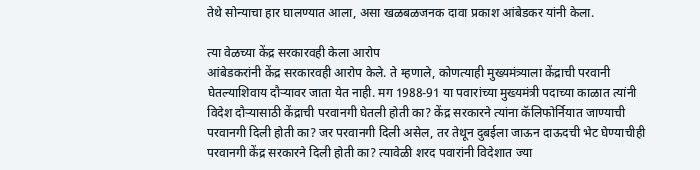तेथे सोन्याचा हार घालण्यात आला, असा खळबळजनक दावा प्रकाश आंबेडकर यांनी केला.

त्या वेळच्या केंद्र सरकारवही केला आरोप
आंबेडकरांनी केंद्र सरकारवही आरोप केले. ते म्हणाले, कोणत्याही मुख्यमंत्र्याला केंद्राची परवानी घेतल्याशिवाय दौऱ्यावर जाता येत नाही. मग 1988-91 या पवारांच्या मुख्यमंत्री पदाच्या काळात त्यांनी विदेश दौऱ्यासाठी केंद्राची परवानगी घेतली होती का? केंद्र सरकारने त्यांना कॅलिफोर्नियात जाण्याची परवानगी दिली होती का? जर परवानगी दिली असेल, तर तेथून दुबईला जाऊन दाऊदची भेट घेण्याचीही परवानगी केंद्र सरकारने दिली होती का? त्यावेळी शरद पवारांनी विदेशात ज्या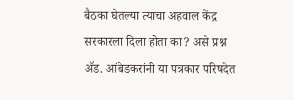बैठका घेतल्या त्याचा अहवाल केंद्र सरकारला दिला होता का? असे प्रश्न ॲड. आंबेडकरांनी या पत्रकार परिषदेत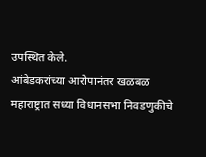उपस्थित केले.
आंबेडकरांच्या आरोपानंतर खळबळ
महाराष्ट्रात सध्या विधानसभा निवडणुकीचे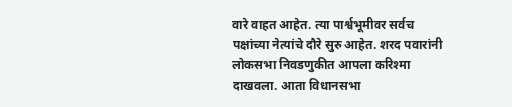वारे वाहत आहेत. त्या पार्श्वभूमीवर सर्वच पक्षांच्या नेत्यांचे दौरे सुरु आहेत. शरद पवारांनी लोकसभा निवडणुकीत आपला करिश्मा दाखवला. आता विधानसभा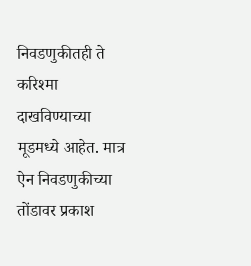निवडणुकीतही ते करिश्मा दाखविण्याच्या मूडमध्ये आहेत. मात्र ऐन निवडणुकीच्या तोंडावर प्रकाश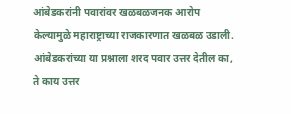आंबेडकरांनी पवारांवर खळबळजनक आरोप केल्यामुळे महाराष्ट्राच्या राजकारणात खळबळ उडाली. आंबेडकरांच्या या प्रश्नाला शरद पवार उत्तर देतील का, ते काय उत्तर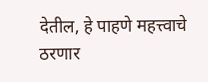देतील, हे पाहणे महत्त्वाचे ठरणार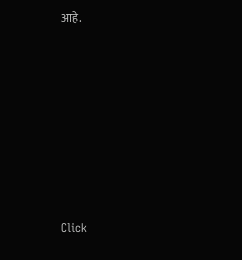आहे.












Click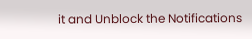it and Unblock the Notifications